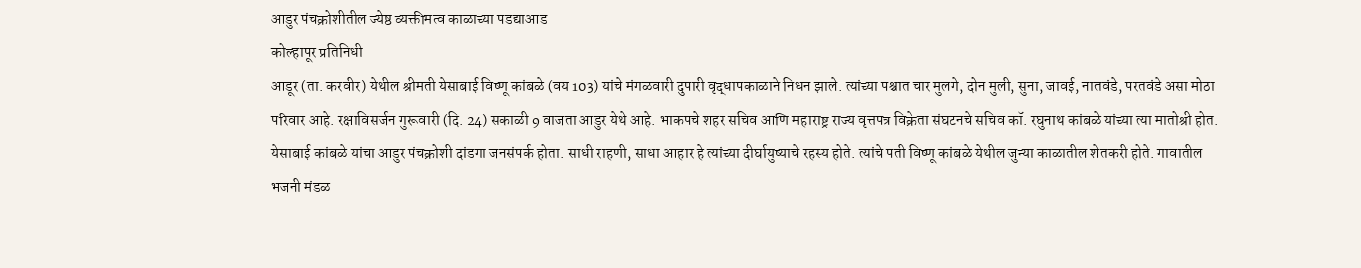आडुर पंचक्रोशीतील ज्येष्ठ व्यक्तीमत्व काळाच्या पडद्याआड
कोल्हापूर प्रतिनिधी
आडूर (ता. करवीर) येथील श्रीमती येसाबाई विष्णू कांबळे (वय 103) यांचे मंगळवारी दुपारी वृद्धापकाळाने निधन झाले. त्यांच्या पश्चात चार मुलगे, दोन मुली, सुना, जावई, नातवंडे, परतवंडे असा मोठा परिवार आहे. रक्षाविसर्जन गुरूवारी (दि. 24) सकाळी 9 वाजता आडुर येथे आहे. भाकपचे शहर सचिव आणि महाराष्ट्र राज्य वृत्तपत्र विक्रेता संघटनचे सचिव कॉ. रघुनाथ कांबळे यांच्या त्या मातोश्री होत.
येसाबाई कांबळे यांचा आडुर पंचक्रोशी दांडगा जनसंपर्क होता. साधी राहणी, साधा आहार हे त्यांच्या दीर्घायुष्याचे रहस्य होते. त्यांचे पती विष्णू कांबळे येथील जुन्या काळातील शेतकरी होते. गावातील भजनी मंडळ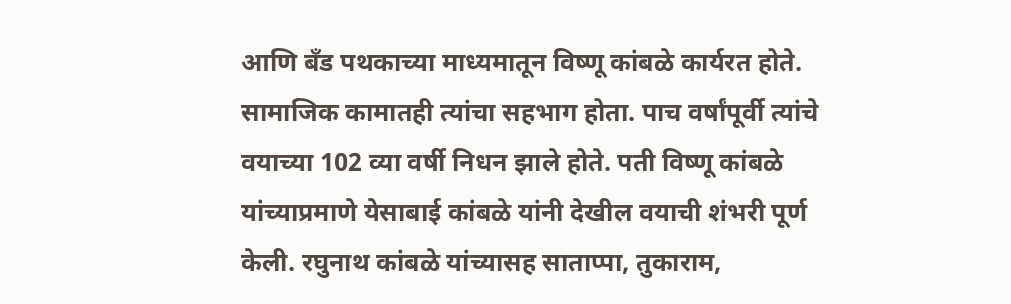आणि बँड पथकाच्या माध्यमातून विष्णू कांबळे कार्यरत होते. सामाजिक कामातही त्यांचा सहभाग होता. पाच वर्षांपूर्वी त्यांचे वयाच्या 102 व्या वर्षी निधन झाले होते. पती विष्णू कांबळे यांच्याप्रमाणे येसाबाई कांबळे यांनी देखील वयाची शंभरी पूर्ण केली. रघुनाथ कांबळे यांच्यासह साताप्पा, तुकाराम,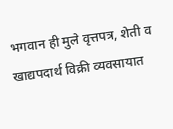भगवान ही मुले वृत्तपत्र, शेती व खाद्यपदार्थ विक्री व्यवसायात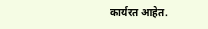कार्यरत आहेत.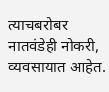त्याचबरोबर नातवंडेही नोकरी, व्यवसायात आहेत.